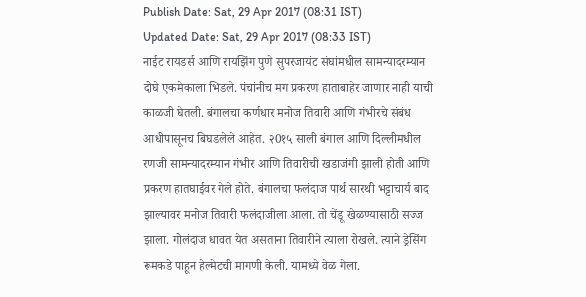Publish Date: Sat, 29 Apr 2017 (08:31 IST)
Updated Date: Sat, 29 Apr 2017 (08:33 IST)
नाईट रायडर्स आणि रायझिंग पुणे सुपरजायंट संघांमधील सामन्यादरम्यान दोघे एकमेकाला भिडले. पंचांनीच मग प्रकरण हाताबाहेर जाणार नाही याची काळजी घेतली. बंगालचा कर्णधार मनोज तिवारी आणि गंभीरचे संबंध आधीपासूनच बिघडलेले आहेत. २0१५ साली बंगाल आणि दिल्लीमधील रणजी सामन्यादरम्यान गंभीर आणि तिवारीची खडाजंगी झाली होती आणि प्रकरण हातघाईवर गेले होते. बंगालचा फलंदाज पार्थ सारथी भट्टाचार्य बाद झाल्यावर मनोज तिवारी फलंदाजीला आला. तो चेंडू खेळण्यासाठी सज्ज झाला. गोलंदाज धावत येत असताना तिवारीने त्याला रोखले. त्याने ड्रेसिंग रूमकडे पाहून हेल्मेटची मागणी केली. यामध्ये वेळ गेला.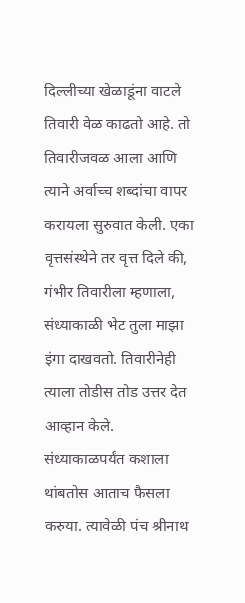दिल्लीच्या खेळाडूंना वाटले तिवारी वेळ काढतो आहे. तो तिवारीजवळ आला आणि त्याने अर्वाच्च शब्दांचा वापर करायला सुरुवात केली. एका वृत्तसंस्थेने तर वृत्त दिले की, गंभीर तिवारीला म्हणाला, संध्याकाळी भेट तुला माझा इंगा दाखवतो. तिवारीनेही त्याला तोडीस तोड उत्तर देत आव्हान केले. संध्याकाळपर्यंत कशाला थांबतोस आताच फैसला करुया. त्यावेळी पंच श्रीनाथ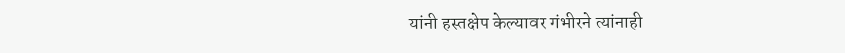यांनी हस्तक्षेप केल्यावर गंभीरने त्यांनाही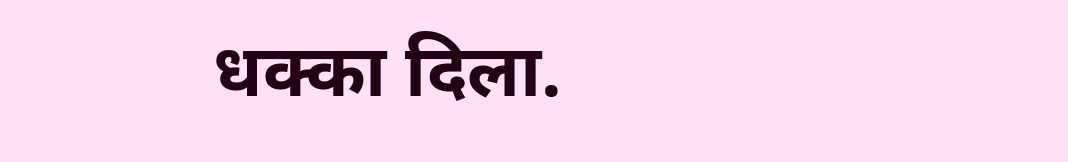धक्का दिला.